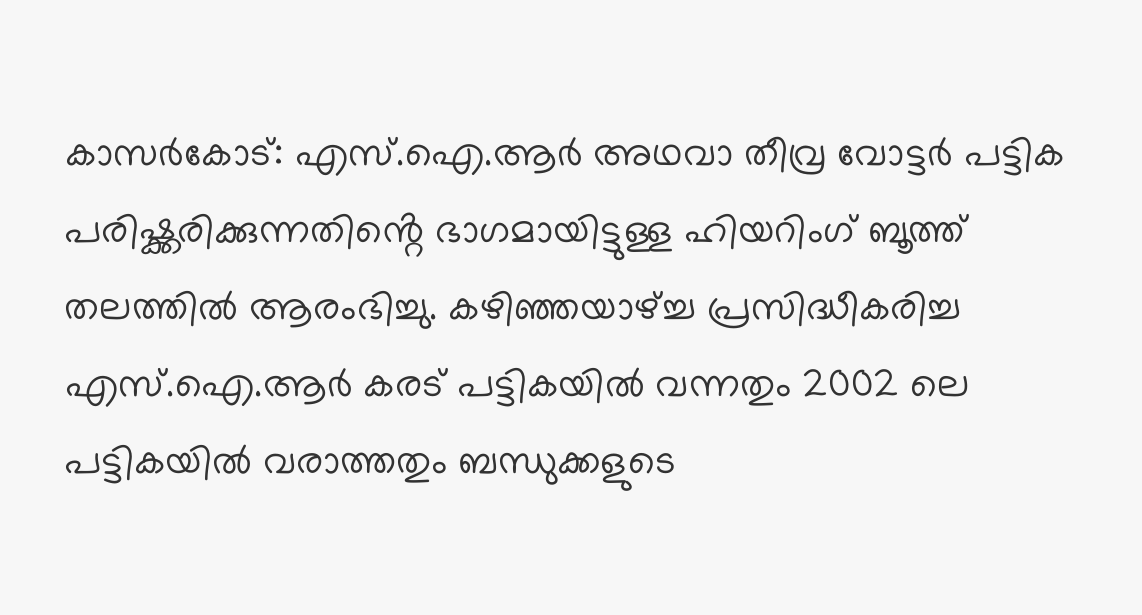കാസർകോട്: എസ്.ഐ.ആർ അഥവാ തീവ്ര വോട്ടർ പട്ടിക പരിഷ്ക്കരിക്കുന്നതിൻ്റെ ഭാഗമായിട്ടുള്ള ഹിയറിംഗ് ബൂത്ത് തലത്തിൽ ആരംഭിച്ചു. കഴിഞ്ഞയാഴ്ച്ച പ്രസിദ്ധീകരിച്ച എസ്.ഐ.ആർ കരട് പട്ടികയിൽ വന്നതും 2002 ലെ പട്ടികയിൽ വരാത്തതും ബന്ധുക്കളുടെ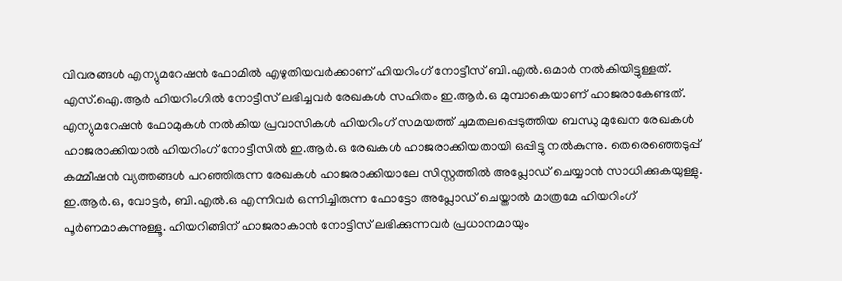വിവരങ്ങൾ എന്യുമറേഷൻ ഫോമിൽ എഴുതിയവർക്കാണ് ഹിയറിംഗ് നോട്ടീസ് ബി.എൽ.ഒമാർ നൽകിയിട്ടുള്ളത്. എസ്.ഐ.ആർ ഹിയറിംഗിൽ നോട്ടീസ് ലഭിച്ചവർ രേഖകൾ സഹിതം ഇ.ആർ.ഒ മുമ്പാകെയാണ് ഹാജരാകേണ്ടത്. എന്യുമറേഷൻ ഫോമുകൾ നൽകിയ പ്രവാസികൾ ഹിയറിംഗ് സമയത്ത് ചുമതലപ്പെടുത്തിയ ബന്ധു മുഖേന രേഖകൾ ഹാജരാക്കിയാൽ ഹിയറിംഗ് നോട്ടീസിൽ ഇ.ആർ.ഒ രേഖകൾ ഹാജരാക്കിയതായി ഒപ്പിട്ടു നൽകുന്നു. തെരെഞ്ഞെടുപ്പ് കമ്മീഷൻ വ്യത്തങ്ങൾ പറഞ്ഞിരുന്ന രേഖകൾ ഹാജരാക്കിയാലേ സിസ്റ്റത്തിൽ അപ്ലോഡ് ചെയ്യാൻ സാധിക്കുകയുള്ളു. ഇ.ആർ.ഒ, വോട്ടർ, ബി.എൽ.ഒ എന്നിവർ ഒന്നിച്ചിരുന്ന ഫോട്ടോ അപ്ലോഡ് ചെയ്താൽ മാത്രമേ ഹിയറിംഗ് പൂർണമാകുന്നുള്ളൂ. ഹിയറിങ്ങിന് ഹാജരാകാൻ നോട്ടിസ് ലഭിക്കുന്നവർ പ്രധാനമായും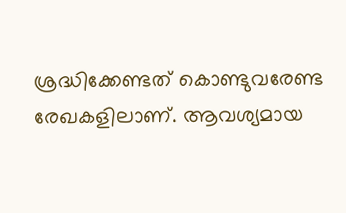ശ്രദ്ധിക്കേണ്ടത് കൊണ്ടുവരേണ്ട രേഖകളിലാണ്. ആവശ്യമായ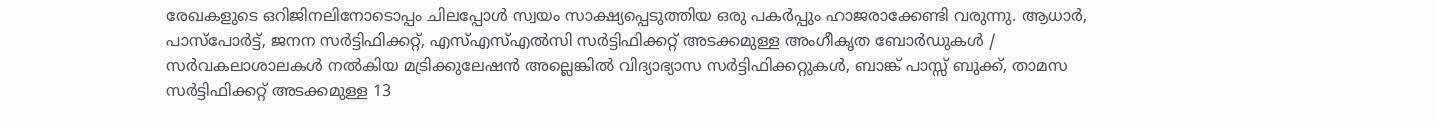രേഖകളുടെ ഒറിജിനലിനോടൊപ്പം ചിലപ്പോൾ സ്വയം സാക്ഷ്യപ്പെടുത്തിയ ഒരു പകർപ്പും ഹാജരാക്കേണ്ടി വരുന്നു. ആധാർ, പാസ്പോർട്ട്, ജനന സർട്ടിഫിക്കറ്റ്, എസ്എസ്എൽസി സർട്ടിഫിക്കറ്റ് അടക്കമുള്ള അംഗീകൃത ബോർഡുകൾ / സർവകലാശാലകൾ നൽകിയ മട്രിക്കുലേഷൻ അല്ലെങ്കിൽ വിദ്യാഭ്യാസ സർട്ടിഫിക്കറ്റുകൾ, ബാങ്ക് പാസ്സ് ബുക്ക്, താമസ സർട്ടിഫിക്കറ്റ് അടക്കമുള്ള 13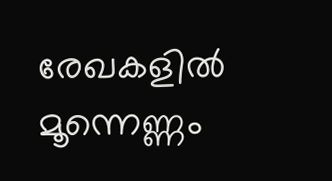രേഖകളിൽ മൂന്നെണ്ണം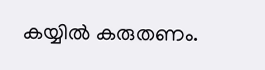കയ്യിൽ കരുതണം.